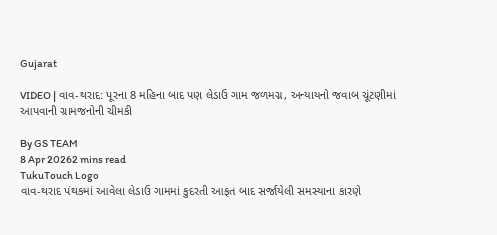Gujarat

VIDEO | વાવ-થરાદ: પૂરના 8 મહિના બાદ પણ લેડાઉ ગામ જળમગ્ન, અન્યાયનો જવાબ ચૂંટણીમાં આપવાની ગ્રામજનોની ચીમકી

By GS TEAM
8 Apr 20262 mins read
TukuTouch Logo
વાવ-થરાદ પંથકમાં આવેલા લેડાઉ ગામમાં કુદરતી આફત બાદ સર્જાયેલી સમસ્યાના કારણે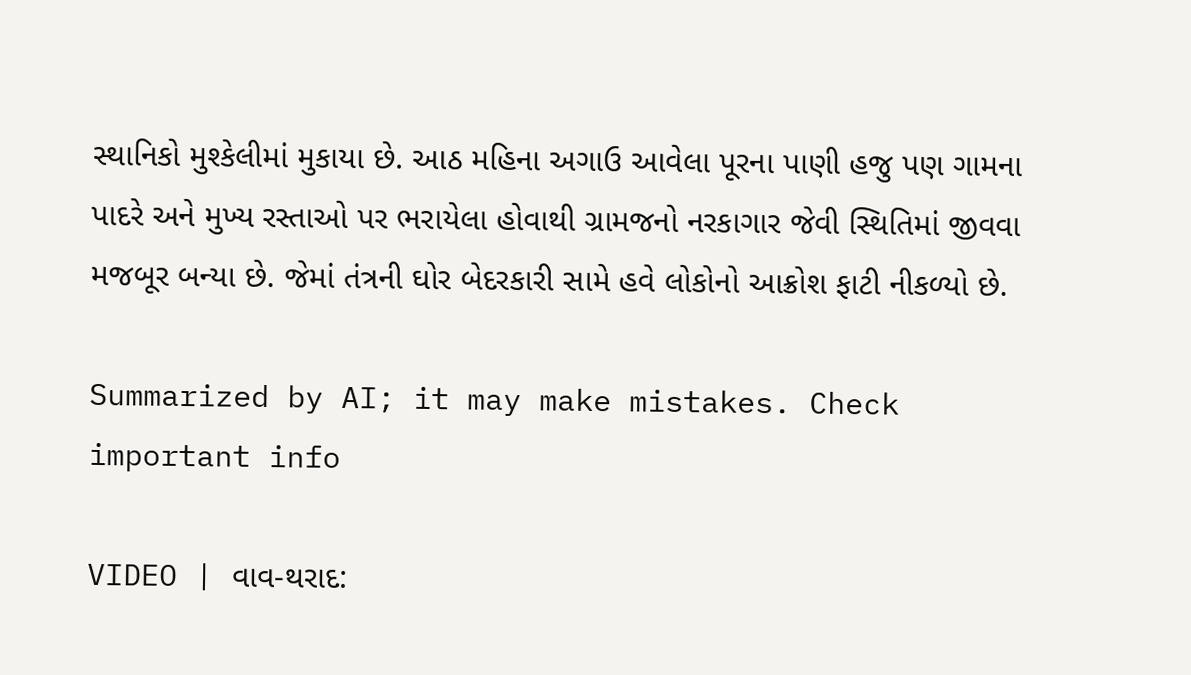સ્થાનિકો મુશ્કેલીમાં મુકાયા છે. આઠ મહિના અગાઉ આવેલા પૂરના પાણી હજુ પણ ગામના પાદરે અને મુખ્ય રસ્તાઓ પર ભરાયેલા હોવાથી ગ્રામજનો નરકાગાર જેવી સ્થિતિમાં જીવવા મજબૂર બન્યા છે. જેમાં તંત્રની ઘોર બેદરકારી સામે હવે લોકોનો આક્રોશ ફાટી નીકળ્યો છે.

Summarized by AI; it may make mistakes. Check important info

VIDEO | વાવ-થરાદ: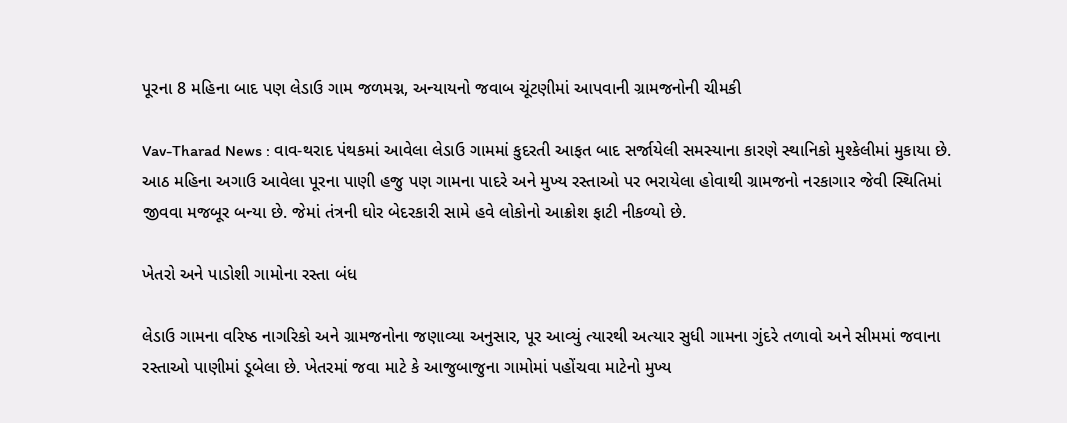પૂરના 8 મહિના બાદ પણ લેડાઉ ગામ જળમગ્ન, અન્યાયનો જવાબ ચૂંટણીમાં આપવાની ગ્રામજનોની ચીમકી

Vav-Tharad News : વાવ-થરાદ પંથકમાં આવેલા લેડાઉ ગામમાં કુદરતી આફત બાદ સર્જાયેલી સમસ્યાના કારણે સ્થાનિકો મુશ્કેલીમાં મુકાયા છે. આઠ મહિના અગાઉ આવેલા પૂરના પાણી હજુ પણ ગામના પાદરે અને મુખ્ય રસ્તાઓ પર ભરાયેલા હોવાથી ગ્રામજનો નરકાગાર જેવી સ્થિતિમાં જીવવા મજબૂર બન્યા છે. જેમાં તંત્રની ઘોર બેદરકારી સામે હવે લોકોનો આક્રોશ ફાટી નીકળ્યો છે.

ખેતરો અને પાડોશી ગામોના રસ્તા બંધ

લેડાઉ ગામના વરિષ્ઠ નાગરિકો અને ગ્રામજનોના જણાવ્યા અનુસાર, પૂર આવ્યું ત્યારથી અત્યાર સુધી ગામના ગુંદરે તળાવો અને સીમમાં જવાના રસ્તાઓ પાણીમાં ડૂબેલા છે. ખેતરમાં જવા માટે કે આજુબાજુના ગામોમાં પહોંચવા માટેનો મુખ્ય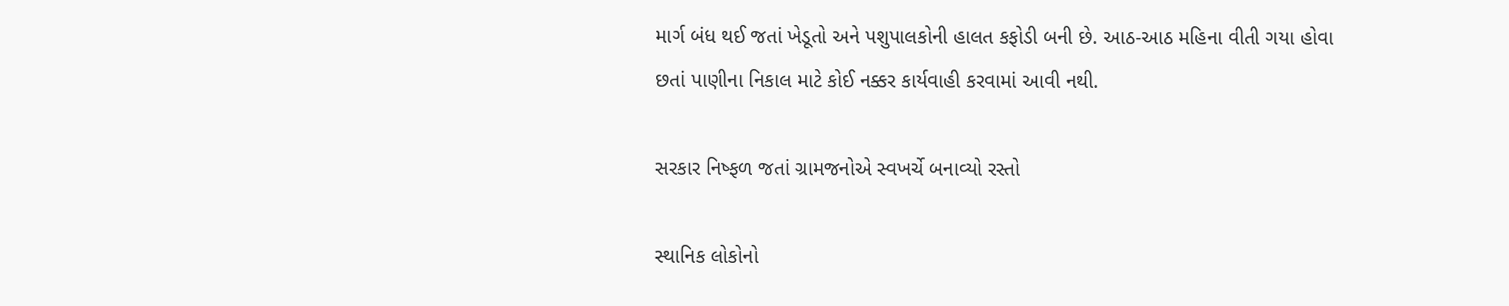માર્ગ બંધ થઈ જતાં ખેડૂતો અને પશુપાલકોની હાલત કફોડી બની છે. આઠ-આઠ મહિના વીતી ગયા હોવા છતાં પાણીના નિકાલ માટે કોઈ નક્કર કાર્યવાહી કરવામાં આવી નથી.

સરકાર નિષ્ફળ જતાં ગ્રામજનોએ સ્વખર્ચે બનાવ્યો રસ્તો

સ્થાનિક લોકોનો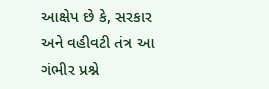આક્ષેપ છે કે, સરકાર અને વહીવટી તંત્ર આ ગંભીર પ્રશ્ને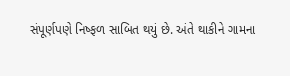સંપૂર્ણપણે નિષ્ફળ સાબિત થયું છે. અંતે થાકીને ગામના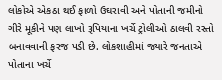લોકોએ એકઠા થઈ ફાળો ઉઘરાવી અને પોતાની જમીનો ગીરે મૂકીને પણ લાખો રૂપિયાના ખર્ચે ટ્રોલીઓ ઠાલવી રસ્તો બનાવવાની ફરજ પડી છે. લોકશાહીમાં જ્યારે જનતાએ પોતાના ખર્ચે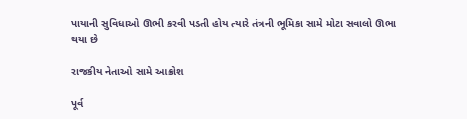પાયાની સુવિધાઓ ઊભી કરવી પડતી હોય ત્યારે તંત્રની ભૂમિકા સામે મોટા સવાલો ઊભા થયા છે

રાજકીય નેતાઓ સામે આક્રોશ

પૂર્વ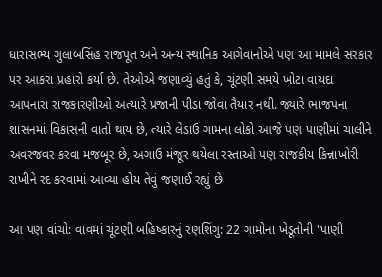ધારાસભ્ય ગુલાબસિંહ રાજપૂત અને અન્ય સ્થાનિક આગેવાનોએ પણ આ મામલે સરકાર પર આકરા પ્રહારો કર્યા છે. તેઓએ જણાવ્યું હતું કે, ચૂંટણી સમયે ખોટા વાયદા આપનારા રાજકારણીઓ અત્યારે પ્રજાની પીડા જોવા તૈયાર નથી. જ્યારે ભાજપના શાસનમાં વિકાસની વાતો થાય છે, ત્યારે લેડાઉ ગામના લોકો આજે પણ પાણીમાં ચાલીને અવરજવર કરવા મજબૂર છે, અગાઉ મંજૂર થયેલા રસ્તાઓ પણ રાજકીય કિન્નાખોરી રાખીને રદ કરવામાં આવ્યા હોય તેવું જણાઈ રહ્યું છે

આ પણ વાંચો: વાવમાં ચૂંટણી બહિષ્કારનું રણશિંગુ: 22 ગામોના ખેડૂતોની 'પાણી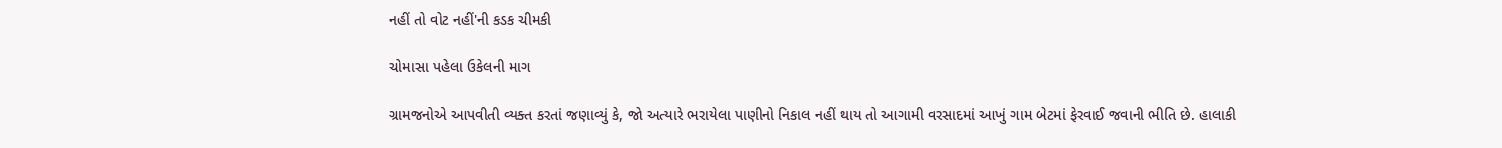નહીં તો વોટ નહીં'ની કડક ચીમકી

ચોમાસા પહેલા ઉકેલની માગ

ગ્રામજનોએ આપવીતી વ્યક્ત કરતાં જણાવ્યું કે, જો અત્યારે ભરાયેલા પાણીનો નિકાલ નહીં થાય તો આગામી વરસાદમાં આખું ગામ બેટમાં ફેરવાઈ જવાની ભીતિ છે. હાલાકી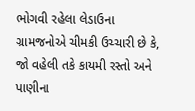ભોગવી રહેલા લેડાઉના ગ્રામજનોએ ચીમકી ઉચ્ચારી છે કે, જો વહેલી તકે કાયમી રસ્તો અને પાણીના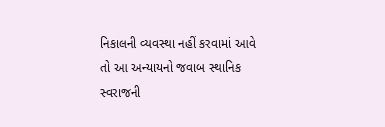નિકાલની વ્યવસ્થા નહીં કરવામાં આવે તો આ અન્યાયનો જવાબ સ્થાનિક સ્વરાજની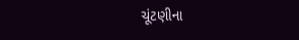ચૂંટણીના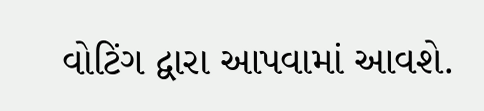વોટિંગ દ્વારા આપવામાં આવશે.